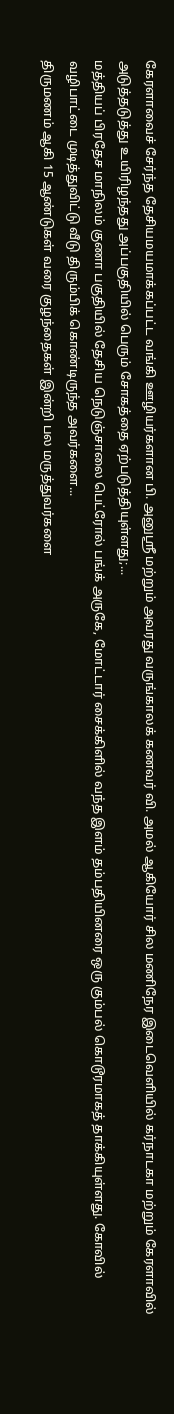கேரளாவைச் சேர்ந்த தேசியமயமாக்கப்பட்ட வங்கி ஊழியர்களான பி. அனுஸ்ரீ மற்றும் அவரது வருங்காலக் கணவர் வி. அமல் ஆகியோர் சில மணிநேர இடைவெளியில் கர்நாடகா மற்றும் கேரளாவில் அடுத்தடுத்து உயிரிழந்தது அப்பகுதியில் பெரும் சோகத்தை ஏற்படுத்தியுள்ளது;...
மத்தியப் பிரதேச மாநிலம் குணா பகுதியில் தேசிய நெடுஞ்சாலை பெட்ரோல் பங்க் அருகே, மோட்டார் சைக்கிளில் வந்த இளம் தம்பதியினரை ஒரு கும்பல் கொடூரமாகத் தாக்கியுள்ளது. கோவில் வழிபாட்டை முடித்துவிட்டு வீடு திரும்பிக் கொண்டிருந்த அவர்களை...
திருமணம் ஆகி 15 ஆண்டுகள் வரை குழந்தைகள் இன்றி பல மருத்துவர்களை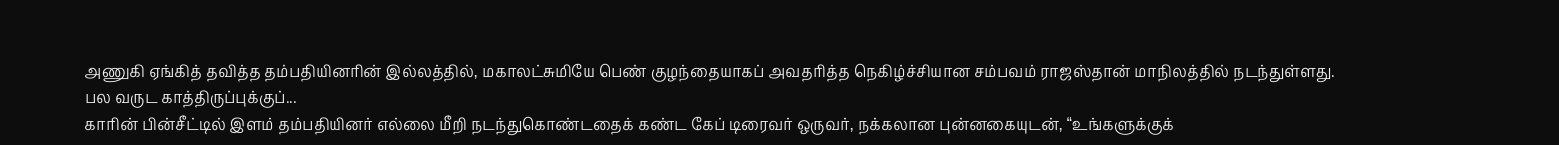அணுகி ஏங்கித் தவித்த தம்பதியினரின் இல்லத்தில், மகாலட்சுமியே பெண் குழந்தையாகப் அவதரித்த நெகிழ்ச்சியான சம்பவம் ராஜஸ்தான் மாநிலத்தில் நடந்துள்ளது. பல வருட காத்திருப்புக்குப்...
காரின் பின்சீட்டில் இளம் தம்பதியினர் எல்லை மீறி நடந்துகொண்டதைக் கண்ட கேப் டிரைவர் ஒருவர், நக்கலான புன்னகையுடன், “உங்களுக்குக்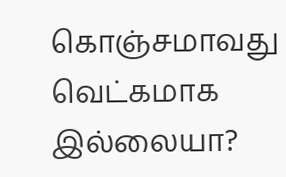கொஞ்சமாவது வெட்கமாக இல்லையா?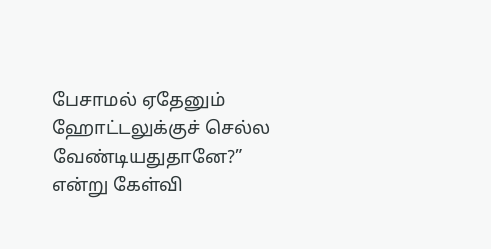பேசாமல் ஏதேனும் ஹோட்டலுக்குச் செல்ல வேண்டியதுதானே?” என்று கேள்வி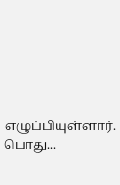எழுப்பியுள்ளார். பொது...